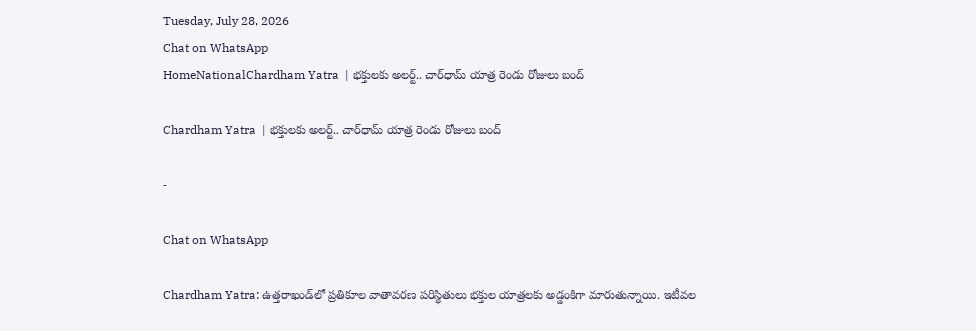Tuesday, July 28, 2026
Chat on WhatsApp
HomeNationalChardham Yatra  | భక్తులకు అలర్ట్.. చార్‌ధామ్ యాత్ర రెండు రోజులు బంద్

Chardham Yatra  | భక్తులకు అలర్ట్.. చార్‌ధామ్ యాత్ర రెండు రోజులు బంద్

-

Chat on WhatsApp

Chardham Yatra: ఉత్తరాఖండ్‌లో ప్రతికూల వాతావరణ పరిస్థితులు భక్తుల యాత్రలకు అడ్డంకిగా మారుతున్నాయి. ఇటీవల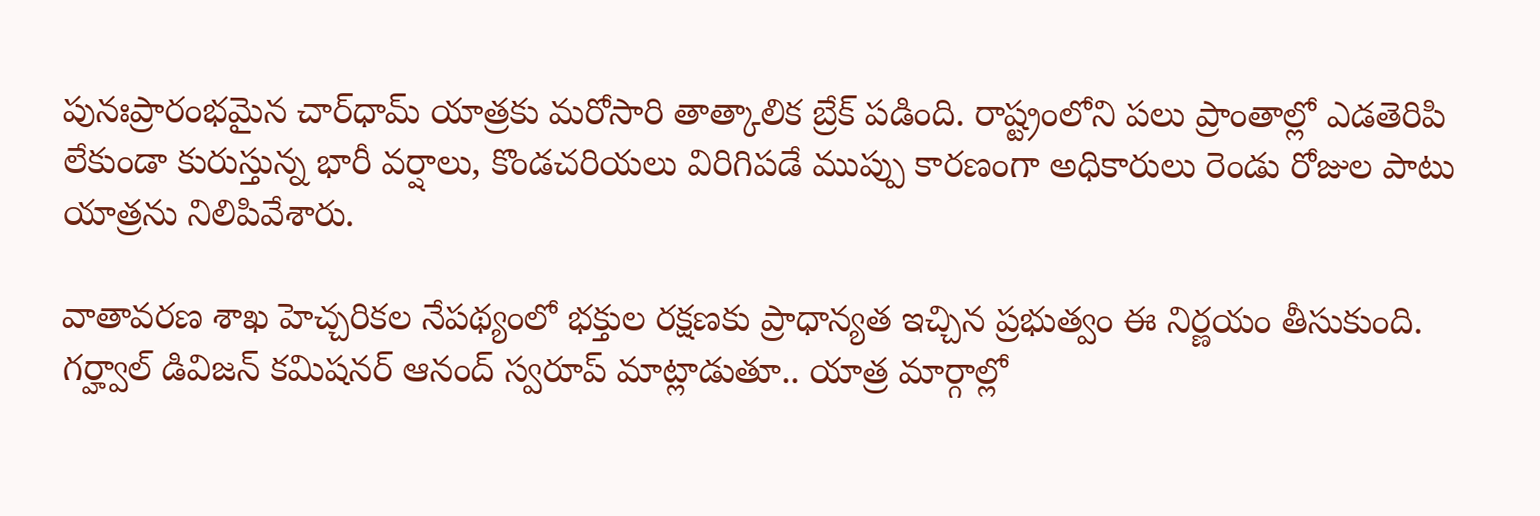పునఃప్రారంభమైన చార్‌ధామ్ యాత్రకు మరోసారి తాత్కాలిక బ్రేక్ పడింది. రాష్ట్రంలోని పలు ప్రాంతాల్లో ఎడతెరిపి లేకుండా కురుస్తున్న భారీ వర్షాలు, కొండచరియలు విరిగిపడే ముప్పు కారణంగా అధికారులు రెండు రోజుల పాటు యాత్రను నిలిపివేశారు.

వాతావరణ శాఖ హెచ్చరికల నేపథ్యంలో భక్తుల రక్షణకు ప్రాధాన్యత ఇచ్చిన ప్రభుత్వం ఈ నిర్ణయం తీసుకుంది. గర్హ్వాల్ డివిజన్ కమిషనర్ ఆనంద్ స్వరూప్ మాట్లాడుతూ.. యాత్ర మార్గాల్లో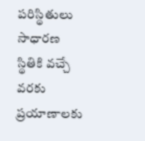పరిస్థితులు సాధారణ స్థితికి వచ్చే వరకు ప్రయాణాలకు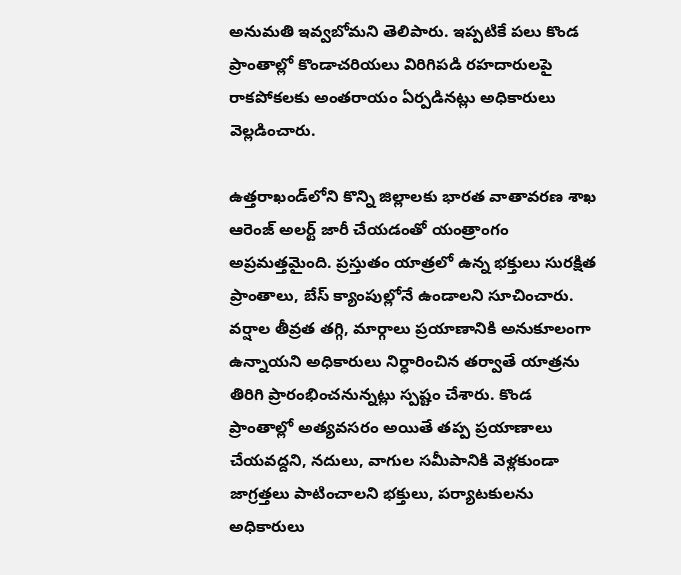అనుమతి ఇవ్వబోమని తెలిపారు. ఇప్పటికే పలు కొండ ప్రాంతాల్లో కొండాచరియలు విరిగిపడి రహదారులపై రాకపోకలకు అంతరాయం ఏర్పడినట్లు అధికారులు వెల్లడించారు.

ఉత్తరాఖండ్‌లోని కొన్ని జిల్లాలకు భారత వాతావరణ శాఖ ఆరెంజ్ అలర్ట్ జారీ చేయడంతో యంత్రాంగం అప్రమత్తమైంది. ప్రస్తుతం యాత్రలో ఉన్న భక్తులు సురక్షిత ప్రాంతాలు, బేస్ క్యాంపుల్లోనే ఉండాలని సూచించారు. వర్షాల తీవ్రత తగ్గి, మార్గాలు ప్రయాణానికి అనుకూలంగా ఉన్నాయని అధికారులు నిర్ధారించిన తర్వాతే యాత్రను తిరిగి ప్రారంభించనున్నట్లు స్పష్టం చేశారు. కొండ ప్రాంతాల్లో అత్యవసరం అయితే తప్ప ప్రయాణాలు చేయవద్దని, నదులు, వాగుల సమీపానికి వెళ్లకుండా జాగ్రత్తలు పాటించాలని భక్తులు, పర్యాటకులను అధికారులు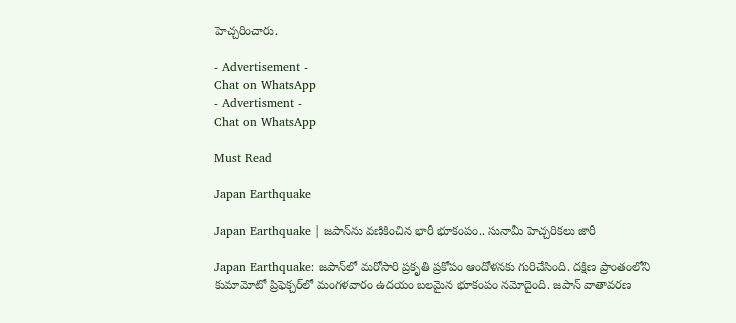హెచ్చరించారు.

- Advertisement -
Chat on WhatsApp
- Advertisment -
Chat on WhatsApp

Must Read

Japan Earthquake

Japan Earthquake | జపాన్‌ను వణికించిన భారీ భూకంపం.. సునామీ హెచ్చరికలు జారీ

Japan Earthquake: జపాన్‌లో మరోసారి ప్రకృతి ప్రకోపం ఆందోళనకు గురిచేసింది. దక్షిణ ప్రాంతంలోని కుమామోటో ప్రిఫెక్చర్‌లో మంగళవారం ఉదయం బలమైన భూకంపం నమోదైంది. జపాన్ వాతావరణ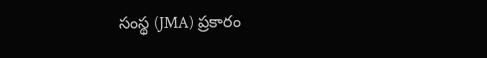సంస్థ (JMA) ప్రకారం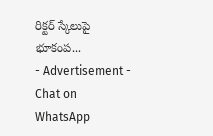రిక్టర్ స్కేలుపై భూకంప...
- Advertisement -
Chat on WhatsApp